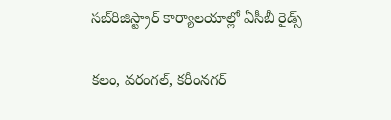సబ్‌రిజిస్ట్రార్ కార్యాలయాల్లో ఏసీబీ రైడ్స్

కలం, వరంగల్, కరీంనగర్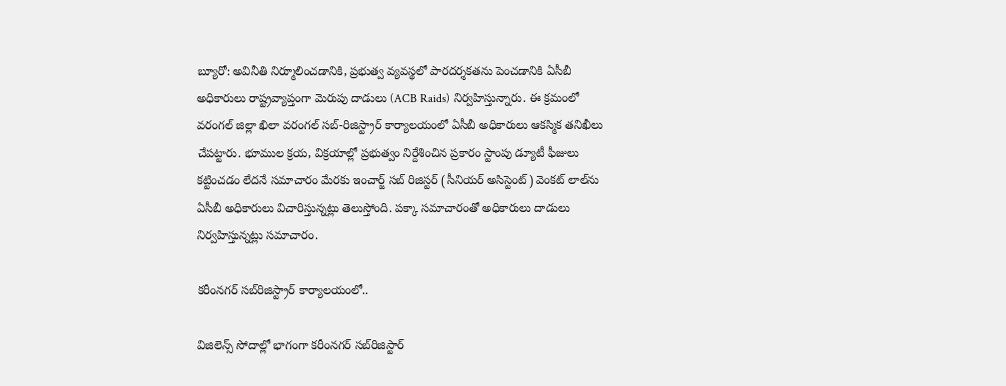బ్యూరో: అవినీతి నిర్మూలించడానికి, ప్రభుత్వ వ్యవస్థలో పారదర్శకతను పెంచడానికి ఏసీబీ అధికారులు రాష్ట్రవ్యాప్తంగా మెరుపు దాడులు (ACB Raids) నిర్వహిస్తున్నారు. ఈ క్రమంలో వరంగల్ జిల్లా ఖిలా వరంగల్ సబ్-రిజిస్ట్రార్ కార్యాలయంలో ఏసీబీ అధికారులు ఆకస్మిక తనిఖీలు చేపట్టారు. భూముల క్రయ, విక్రయాల్లో ప్రభుత్వం నిర్దేశించిన ప్రకారం స్టాంపు డ్యూటీ ఫీజులు కట్టించడం లేదనే సమాచారం మేరకు ఇంచార్జ్ సబ్ రిజిస్టర్ (సీనియర్ అసిస్టెంట్) వెంకట్ లాల్‌ను ఏసీబీ అధికారులు విచారిస్తున్నట్లు తెలుస్తోంది. పక్కా సమాచారంతో అధికారులు దాడులు నిర్వహిస్తున్నట్లు సమాచారం.

కరీంనగర్ సబ్‌రిజిస్ట్రార్ కార్యాలయంలో..

విజిలెన్స్ సోదాల్లో భాగంగా కరీంనగర్ సబ్‌రిజిస్టార్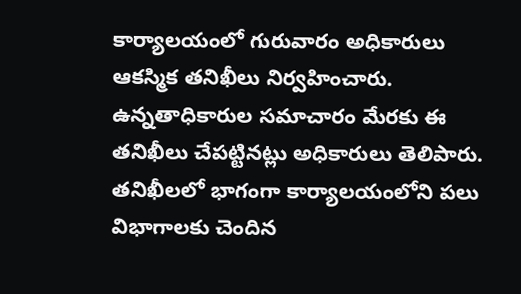కార్యాలయంలో గురువారం అధికారులు ఆకస్మిక తనిఖీలు నిర్వహించారు. ఉన్నతాధికారుల సమాచారం మేరకు ఈ తనిఖీలు చేపట్టినట్లు అధికారులు తెలిపారు. తనిఖీలలో భాగంగా కార్యాలయంలోని పలు విభాగాలకు చెందిన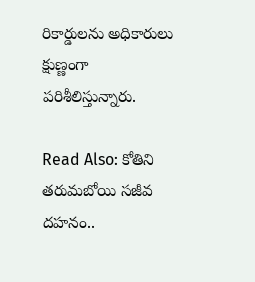రికార్డులను అధికారులు క్షుణ్ణంగా పరిశీలిస్తున్నారు.

Read Also: కోతిని తరుమబోయి సజీవ దహనం..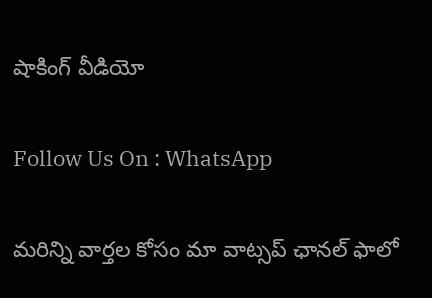షాకింగ్ వీడియో

Follow Us On : WhatsApp

మ‌రిన్ని వార్త‌ల కోసం మా వాట్స‌ప్ ఛాన‌ల్ ఫాలో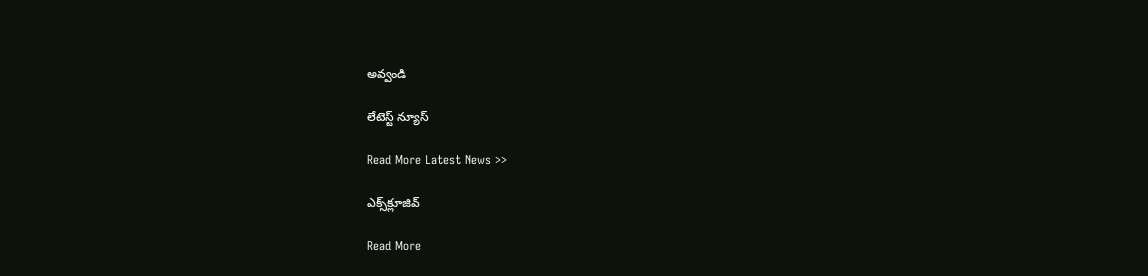అవ్వండి

లేటెస్ట్ న్యూస్‌

Read More Latest News >>

ఎక్స్‌క్లూజివ్‌

Read More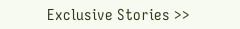Exclusive Stories >>